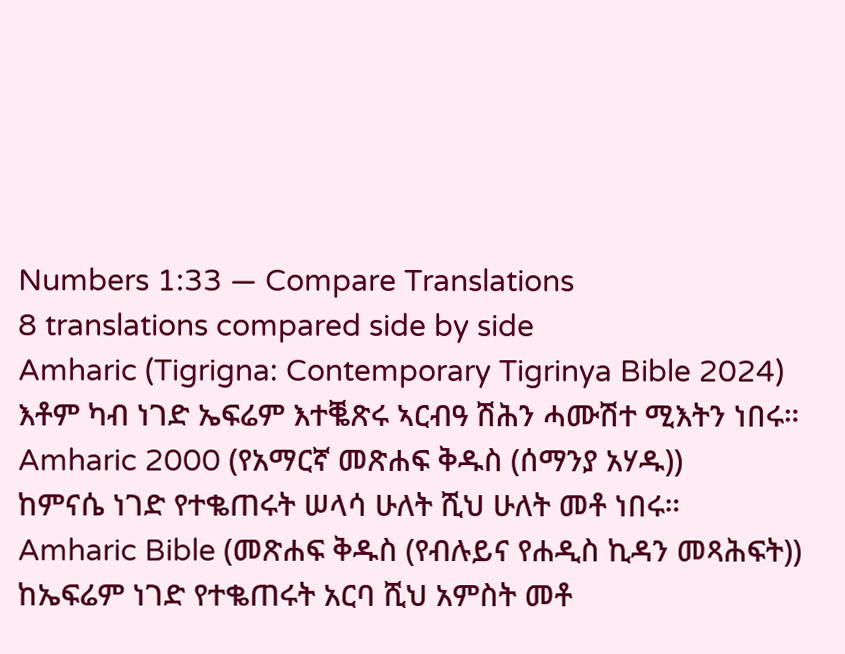Numbers 1:33 — Compare Translations
8 translations compared side by side
Amharic (Tigrigna: Contemporary Tigrinya Bible 2024)
እቶም ካብ ነገድ ኤፍሬም እተቘጽሩ ኣርብዓ ሽሕን ሓሙሽተ ሚእትን ነበሩ።
Amharic 2000 (የአማርኛ መጽሐፍ ቅዱስ (ሰማንያ አሃዱ))
ከምናሴ ነገድ የተቈጠሩት ሠላሳ ሁለት ሺህ ሁለት መቶ ነበሩ።
Amharic Bible (መጽሐፍ ቅዱስ (የብሉይና የሐዲስ ኪዳን መጻሕፍት))
ከኤፍሬም ነገድ የተቈጠሩት አርባ ሺህ አምስት መቶ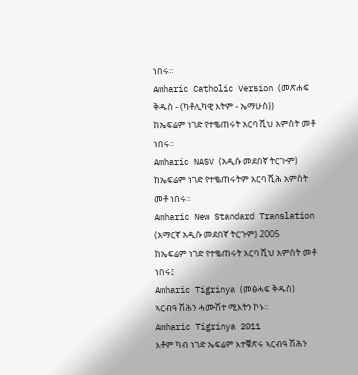ነበሩ።
Amharic Catholic Version (መጽሐፍ ቅዱስ - (ካቶሊካዊ እትም - ኤማሁስ))
ከኤፍሬም ነገድ የተቈጠሩት አርባ ሺህ አምስት መቶ ነበሩ።
Amharic NASV (አዲሱ መደበኛ ትርጒም)
ከኤፍሬም ነገድ የተቈጠሩትም አርባ ሺሕ አምስት መቶ ነበሩ።
Amharic New Standard Translation (አማርኛ አዲሱ መደበኛ ትርጉም) 2005
ከኤፍሬም ነገድ የተቈጠሩት አርባ ሺህ አምስት መቶ ነበሩ፤
Amharic Tigrinya (መፅሓፍ ቅዱስ)
ኣርብዓ ሽሕን ሓሙሽተ ሚእትን ኮኑ።
Amharic Tigrinya 2011
እቶም ካብ ነገድ ኤፍሬም እተቑጽሩ ኣርብዓ ሽሕን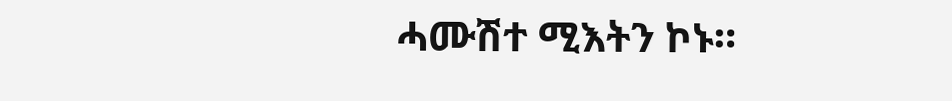ሓሙሽተ ሚእትን ኮኑ።